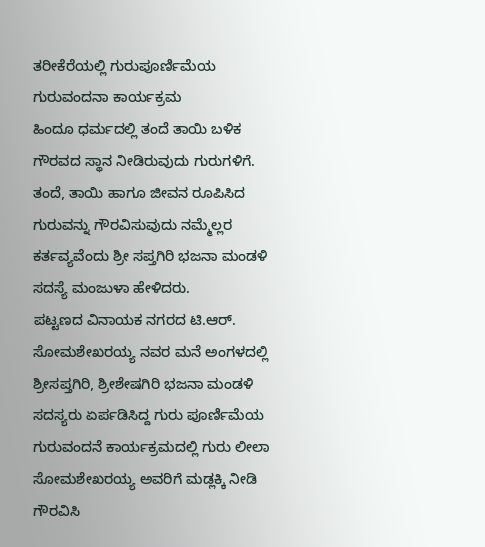ತರೀಕೆರೆಯಲ್ಲಿ ಗುರುಪೂರ್ಣಿಮೆಯ ಗುರುವಂದನಾ ಕಾರ್ಯಕ್ರಮ
ಹಿಂದೂ ಧರ್ಮದಲ್ಲಿ ತಂದೆ ತಾಯಿ ಬಳಿಕ ಗೌರವದ ಸ್ಥಾನ ನೀಡಿರುವುದು ಗುರುಗಳಿಗೆ. ತಂದೆ, ತಾಯಿ ಹಾಗೂ ಜೀವನ ರೂಪಿಸಿದ ಗುರುವನ್ನು ಗೌರವಿಸುವುದು ನಮ್ಮೆಲ್ಲರ ಕರ್ತವ್ಯವೆಂದು ಶ್ರೀ ಸಪ್ತಗಿರಿ ಭಜನಾ ಮಂಡಳಿ ಸದಸ್ಯೆ ಮಂಜುಳಾ ಹೇಳಿದರು.
ಪಟ್ಟಣದ ವಿನಾಯಕ ನಗರದ ಟಿ.ಆರ್. ಸೋಮಶೇಖರಯ್ಯ ನವರ ಮನೆ ಅಂಗಳದಲ್ಲಿ ಶ್ರೀಸಪ್ತಗಿರಿ, ಶ್ರೀಶೇಷಗಿರಿ ಭಜನಾ ಮಂಡಳಿ ಸದಸ್ಯರು ಏರ್ಪಡಿಸಿದ್ದ ಗುರು ಪೂರ್ಣಿಮೆಯ ಗುರುವಂದನೆ ಕಾರ್ಯಕ್ರಮದಲ್ಲಿ ಗುರು ಲೀಲಾ ಸೋಮಶೇಖರಯ್ಯ ಅವರಿಗೆ ಮಡ್ಲಕ್ಕಿ ನೀಡಿ ಗೌರವಿಸಿ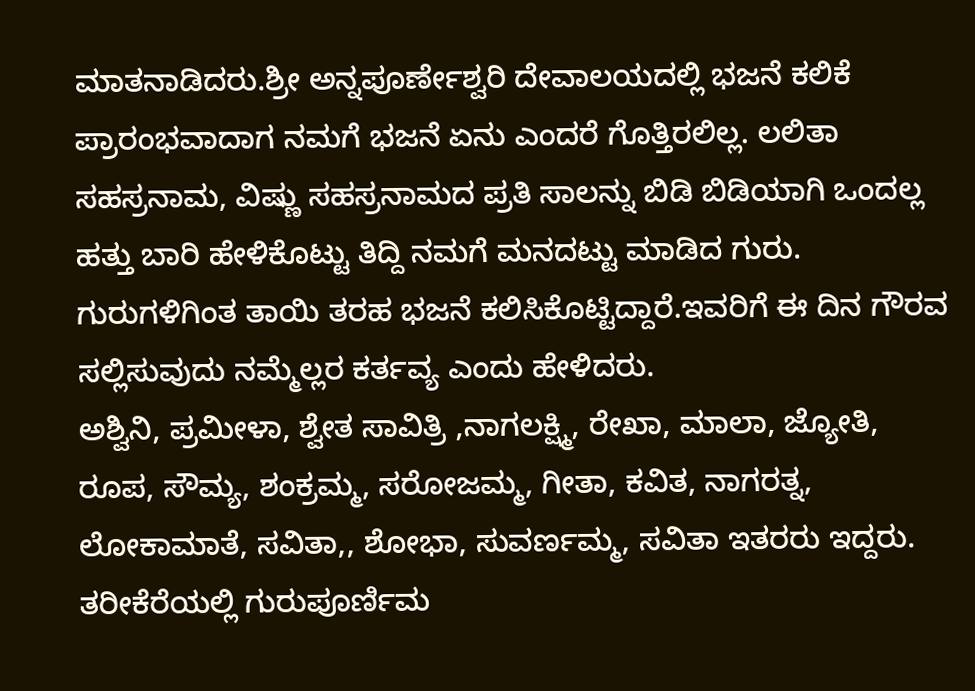ಮಾತನಾಡಿದರು.ಶ್ರೀ ಅನ್ನಪೂರ್ಣೇಶ್ವರಿ ದೇವಾಲಯದಲ್ಲಿ ಭಜನೆ ಕಲಿಕೆ ಪ್ರಾರಂಭವಾದಾಗ ನಮಗೆ ಭಜನೆ ಏನು ಎಂದರೆ ಗೊತ್ತಿರಲಿಲ್ಲ. ಲಲಿತಾ ಸಹಸ್ರನಾಮ, ವಿಷ್ಣು ಸಹಸ್ರನಾಮದ ಪ್ರತಿ ಸಾಲನ್ನು ಬಿಡಿ ಬಿಡಿಯಾಗಿ ಒಂದಲ್ಲ ಹತ್ತು ಬಾರಿ ಹೇಳಿಕೊಟ್ಟು ತಿದ್ದಿ ನಮಗೆ ಮನದಟ್ಟು ಮಾಡಿದ ಗುರು. ಗುರುಗಳಿಗಿಂತ ತಾಯಿ ತರಹ ಭಜನೆ ಕಲಿಸಿಕೊಟ್ಟಿದ್ದಾರೆ.ಇವರಿಗೆ ಈ ದಿನ ಗೌರವ ಸಲ್ಲಿಸುವುದು ನಮ್ಮೆಲ್ಲರ ಕರ್ತವ್ಯ ಎಂದು ಹೇಳಿದರು.
ಅಶ್ವಿನಿ, ಪ್ರಮೀಳಾ, ಶ್ವೇತ ಸಾವಿತ್ರಿ ,ನಾಗಲಕ್ಷ್ಮಿ, ರೇಖಾ, ಮಾಲಾ, ಜ್ಯೋತಿ, ರೂಪ, ಸೌಮ್ಯ, ಶಂಕ್ರಮ್ಮ, ಸರೋಜಮ್ಮ, ಗೀತಾ, ಕವಿತ, ನಾಗರತ್ನ, ಲೋಕಾಮಾತೆ, ಸವಿತಾ,, ಶೋಭಾ, ಸುವರ್ಣಮ್ಮ, ಸವಿತಾ ಇತರರು ಇದ್ದರು.
ತರೀಕೆರೆಯಲ್ಲಿ ಗುರುಪೂರ್ಣಿಮ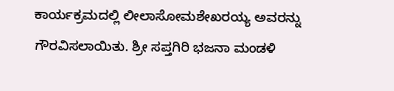ಕಾರ್ಯಕ್ರಮದಲ್ಲಿ ಲೀಲಾಸೋಮಶೇಖರಯ್ಯ ಅವರನ್ನು ಗೌರವಿಸಲಾಯಿತು. ಶ್ರೀ ಸಪ್ತಗಿರಿ ಭಜನಾ ಮಂಡಳಿ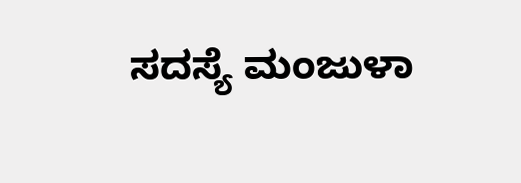ಸದಸ್ಯೆ ಮಂಜುಳಾ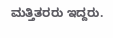ಮತ್ತಿತರರು ಇದ್ದರು.